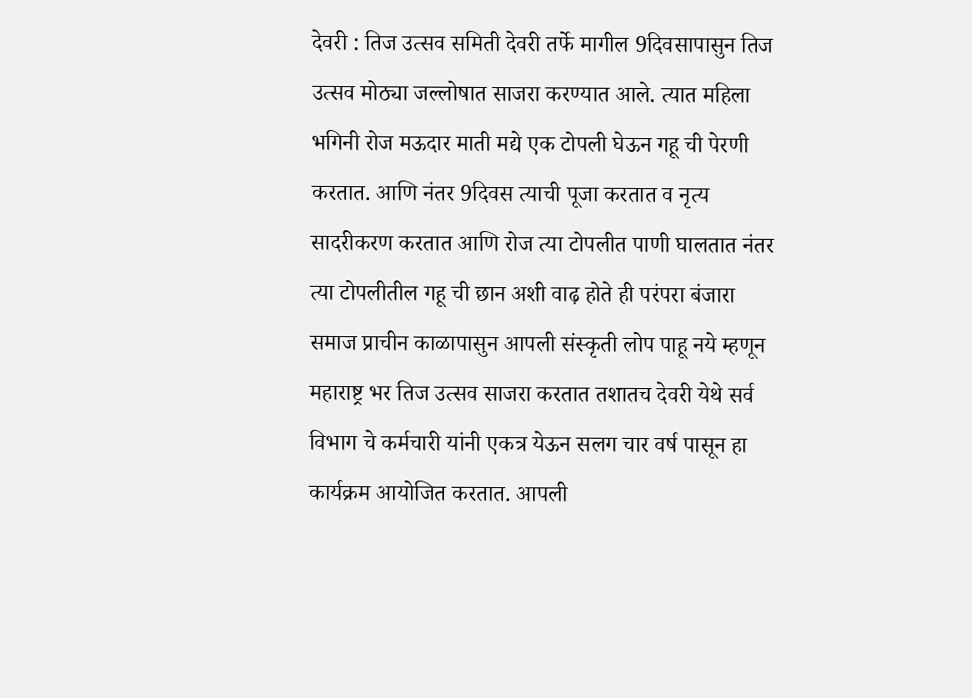देवरी : तिज उत्सव समिती देवरी तर्फे मागील 9दिवसापासुन तिज उत्सव मोठ्या जल्लोषात साजरा करण्यात आले. त्यात महिला भगिनी रोज मऊदार माती मद्ये एक टोपली घेऊन गहू ची पेरणी करतात. आणि नंतर 9दिवस त्याची पूजा करतात व नृत्य सादरीकरण करतात आणि रोज त्या टोपलीत पाणी घालतात नंतर त्या टोपलीतील गहू ची छान अशी वाढ़ होते ही परंपरा बंजारा समाज प्राचीन काळापासुन आपली संस्कृती लोप पाहू नये म्हणून महाराष्ट्र भर तिज उत्सव साजरा करतात तशातच देवरी येथे सर्व विभाग चे कर्मचारी यांनी एकत्र येऊन सलग चार वर्ष पासून हा कार्यक्रम आयोजित करतात. आपली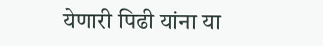येणारी पिढी यांना या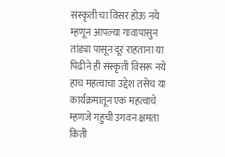संस्कृती चा विसर होऊ नये म्हणून आपल्या गावापासुन तांड्या पासून दूर राहताना या पिढीने ही संस्कृती विसरू नये हाच महत्वाचा उद्देश तसेच या कार्यक्रमातून एक महत्वाचे म्हणजे गहुची उगवन क्षमता किती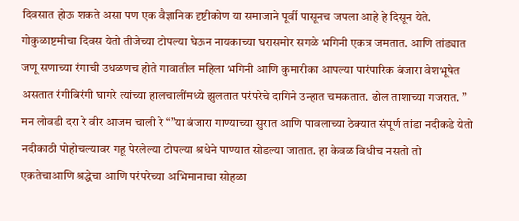दिवसात होऊ शकते असा पण एक वैज्ञानिक दृष्टीकोण या समाजाने पूर्वी पासूनच जपला आहे हे दिसून येते.
गोकुळाष्टमीचा दिवस येतो तीजेच्या टोपल्या घेऊन नायकाच्या घरासमोर सगळे भगिनी एकत्र जमतात. आणि तांड्यात जणू सणाच्या रंगाची उधळणच होते गावातील महिला भगिनी आणि कुमारीका आपल्या पारंपारिक बंजारा वेशभूषेत असतात रंगीबिरंगी घागरे त्यांच्या हालचालींमध्ये झुलतात परंपरेचे दागिने उन्हात चमकतात. ढोल ताशाच्या गजरात. ” मन लोवडी दरा रे वीर आजम चाली रे “”या बंजारा गाण्याच्या सुरात आणि पावलाच्या ठेक्यात संपूर्ण तांडा नदीकडे येतो नदीकाठी पोहोचल्यावर गहू पेरलेल्या टोपल्या श्रधेने पाण्यात सोडल्या जातात. हा केवळ विधीच नसतो तो एकतेचाआणि श्रद्धेचा आणि परंपरेच्या अभिमानाचा सोहळा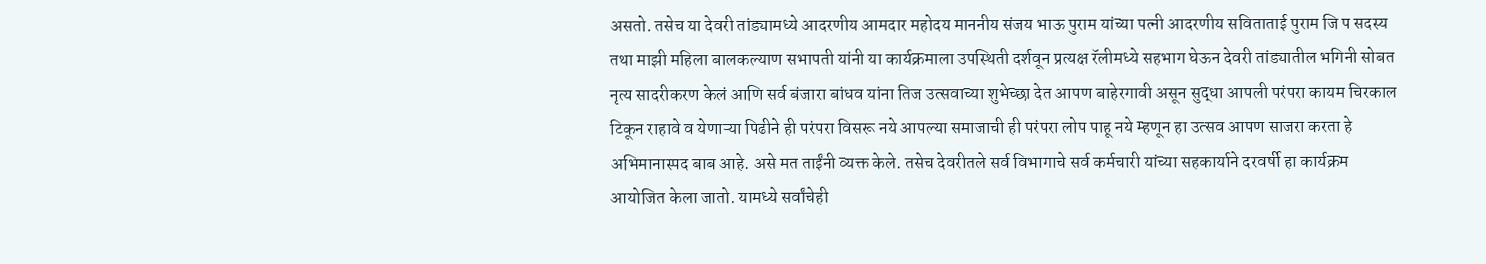असतो. तसेच या देवरी तांड्यामध्ये आदरणीय आमदार महोदय माननीय संजय भाऊ पुराम यांच्या पत्नी आदरणीय सविताताई पुराम जि प सदस्य तथा माझी महिला बालकल्याण सभापती यांनी या कार्यक्रमाला उपस्थिती दर्शवून प्रत्यक्ष रॅलीमध्ये सहभाग घेऊन देवरी तांड्यातील भगिनी सोबत नृत्य सादरीकरण केलं आणि सर्व बंजारा बांधव यांना तिज उत्सवाच्या शुभेच्छा देत आपण बाहेरगावी असून सुद्धा आपली परंपरा कायम चिरकाल टिकून राहावे व येणाऱ्या पिढीने ही परंपरा विसरू नये आपल्या समाजाची ही परंपरा लोप पाहू नये म्हणून हा उत्सव आपण साजरा करता हे अभिमानास्पद बाब आहे. असे मत ताईंनी व्यक्त केले. तसेच देवरीतले सर्व विभागाचे सर्व कर्मचारी यांच्या सहकार्याने दरवर्षी हा कार्यक्रम आयोजित केला जातो. यामध्ये सर्वांचेही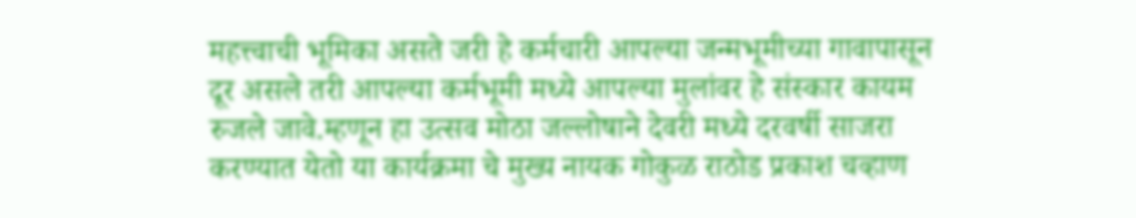महत्त्वाची भूमिका असते जरी हे कर्मचारी आपल्या जन्मभूमीच्या गावापासून दूर असले तरी आपल्या कर्मभूमी मध्ये आपल्या मुलांवर हे संस्कार कायम रुजले जावे.म्हणून हा उत्सव मोठा जल्लोषाने देवरी मध्ये दरवर्षी साजरा करण्यात येतो या कार्यक्रमा चे मुख्य नायक गोकुळ राठोड प्रकाश चव्हाण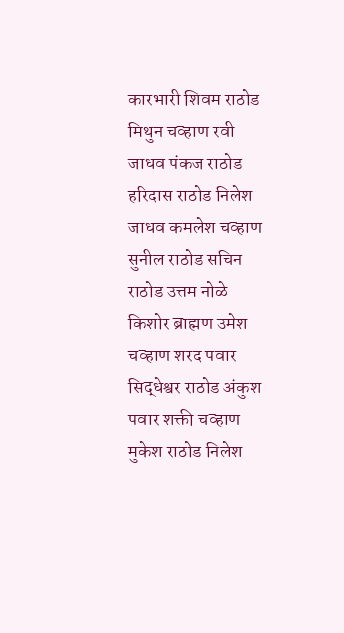कारभारी शिवम राठोड मिथुन चव्हाण रवी जाधव पंकज राठोड हरिदास राठोड निलेश जाधव कमलेश चव्हाण सुनील राठोड सचिन राठोड उत्तम नोळे किशोर ब्राह्मण उमेश चव्हाण शरद पवार सिद्धेश्वर राठोड अंकुश पवार शक्ती चव्हाण मुकेश राठोड निलेश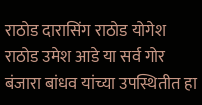राठोड दारासिंग राठोड योगेश राठोड उमेश आडे या सर्व गोर बंजारा बांधव यांच्या उपस्थितीत हा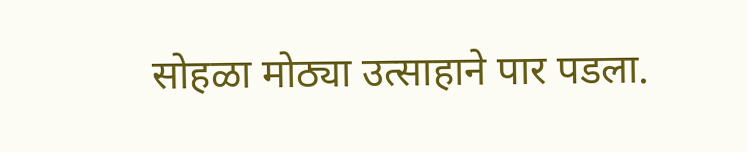सोहळा मोठ्या उत्साहाने पार पडला.